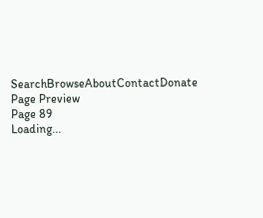SearchBrowseAboutContactDonate
Page Preview
Page 89
Loading...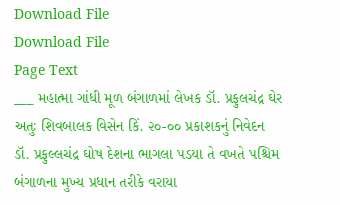Download File
Download File
Page Text
___ મહાત્મા ગાંધી મૂળ બંગાળમાં લેખક ડૉ. પ્રફુલચંદ્ર ઘેર અતુઃ શિવબાલક વિસેન કિં. ૨૦-૦૦ પ્રકાશકનું નિવેદન ડૉ. પ્રફુલ્લચંદ્ર ઘોષ દેશના ભાગલા પડયા તે વખતે પશ્ચિમ બંગાળના મુખ્ય પ્રધાન તરીકે વરાયા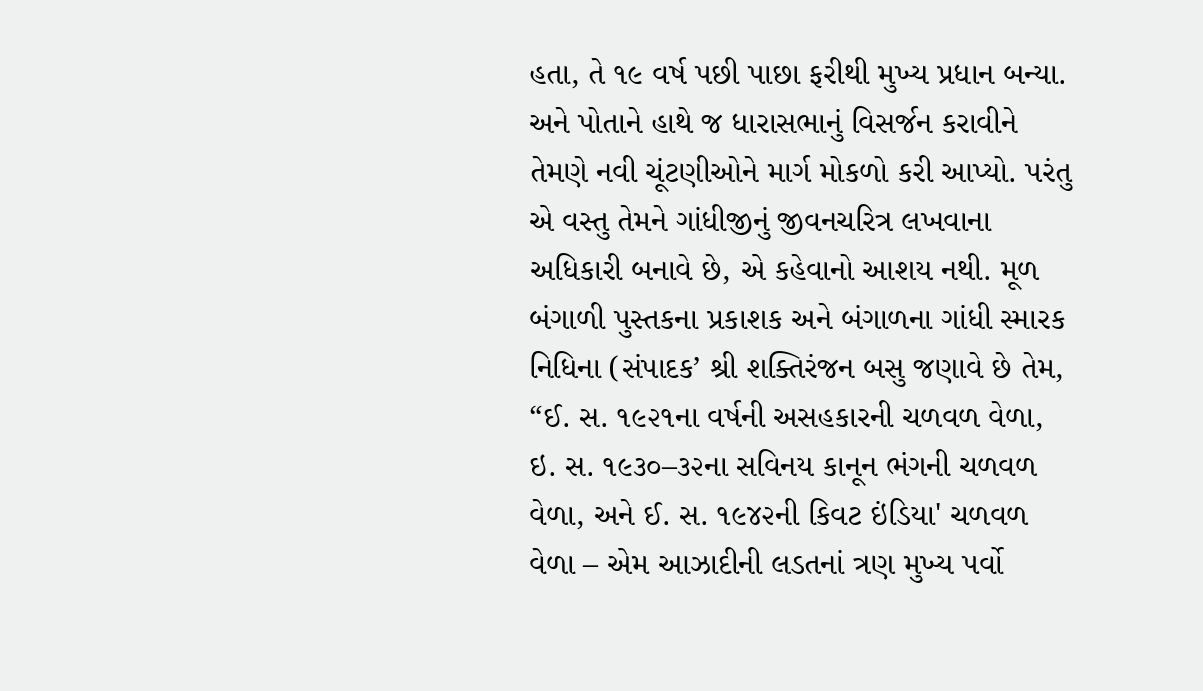હતા, તે ૧૯ વર્ષ પછી પાછા ફરીથી મુખ્ય પ્રધાન બન્યા. અને પોતાને હાથે જ ધારાસભાનું વિસર્જન કરાવીને તેમણે નવી ચૂંટણીઓને માર્ગ મોકળો કરી આપ્યો. પરંતુ એ વસ્તુ તેમને ગાંધીજીનું જીવનચરિત્ર લખવાના અધિકારી બનાવે છે, એ કહેવાનો આશય નથી. મૂળ બંગાળી પુસ્તકના પ્રકાશક અને બંગાળના ગાંધી સ્મારક નિધિના (સંપાદક’ શ્રી શક્તિરંજન બસુ જણાવે છે તેમ, “ઈ. સ. ૧૯૨૧ના વર્ષની અસહકારની ચળવળ વેળા, ઇ. સ. ૧૯૩૦–૩૨ના સવિનય કાનૂન ભંગની ચળવળ વેળા, અને ઈ. સ. ૧૯૪૨ની કિવટ ઇંડિયા' ચળવળ વેળા – એમ આઝાદીની લડતનાં ત્રણ મુખ્ય પર્વો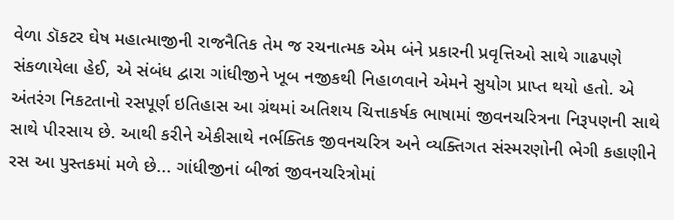વેળા ડૉકટર ઘેષ મહાત્માજીની રાજનૈતિક તેમ જ રચનાત્મક એમ બંને પ્રકારની પ્રવૃત્તિઓ સાથે ગાઢપણે સંકળાયેલા હેઈ, એ સંબંધ દ્વારા ગાંધીજીને ખૂબ નજીકથી નિહાળવાને એમને સુયોગ પ્રાપ્ત થયો હતો. એ અંતરંગ નિકટતાનો રસપૂર્ણ ઇતિહાસ આ ગ્રંથમાં અતિશય ચિત્તાકર્ષક ભાષામાં જીવનચરિત્રના નિરૂપણની સાથે સાથે પીરસાય છે. આથી કરીને એકીસાથે નર્ભક્તિક જીવનચરિત્ર અને વ્યક્તિગત સંસ્મરણોની ભેગી કહાણીને રસ આ પુસ્તકમાં મળે છે... ગાંધીજીનાં બીજાં જીવનચરિત્રોમાં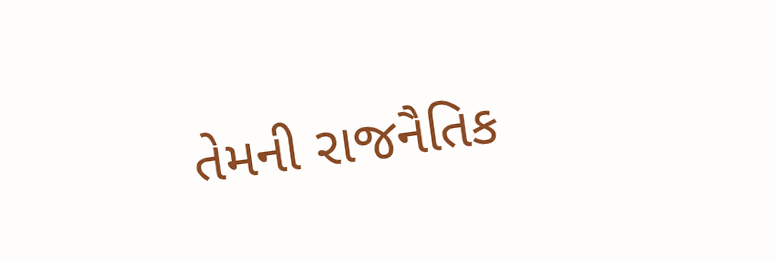તેમની રાજનૈતિક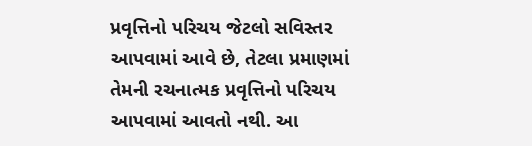પ્રવૃત્તિનો પરિચય જેટલો સવિસ્તર આપવામાં આવે છે, તેટલા પ્રમાણમાં તેમની રચનાત્મક પ્રવૃત્તિનો પરિચય આપવામાં આવતો નથી. આ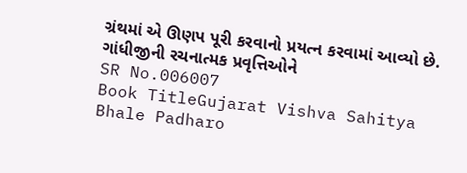ગ્રંથમાં એ ઊણપ પૂરી કરવાનો પ્રયત્ન કરવામાં આવ્યો છે. ગાંધીજીની રચનાત્મક પ્રવૃત્તિઓને
SR No.006007
Book TitleGujarat Vishva Sahitya Bhale Padharo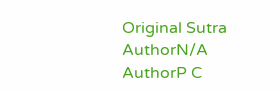Original Sutra AuthorN/A
AuthorP C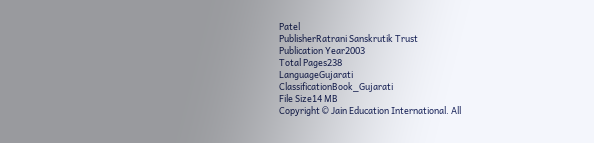Patel
PublisherRatrani Sanskrutik Trust
Publication Year2003
Total Pages238
LanguageGujarati
ClassificationBook_Gujarati
File Size14 MB
Copyright © Jain Education International. All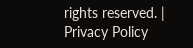rights reserved. | Privacy Policy